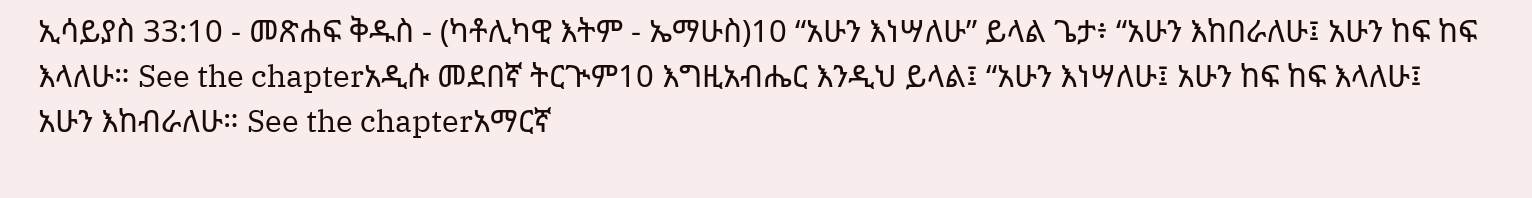ኢሳይያስ 33:10 - መጽሐፍ ቅዱስ - (ካቶሊካዊ እትም - ኤማሁስ)10 “አሁን እነሣለሁ” ይላል ጌታ፥ “አሁን እከበራለሁ፤ አሁን ከፍ ከፍ እላለሁ። See the chapterአዲሱ መደበኛ ትርጒም10 እግዚአብሔር እንዲህ ይላል፤ “አሁን እነሣለሁ፤ አሁን ከፍ ከፍ እላለሁ፤ አሁን እከብራለሁ። See the chapterአማርኛ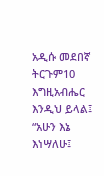አዲሱ መደበኛ ትርጉም10 እግዚአብሔር እንዲህ ይላል፤ “አሁን እኔ እነሣለሁ፤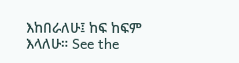እከበራለሁ፤ ከፍ ከፍም እላለሁ። See the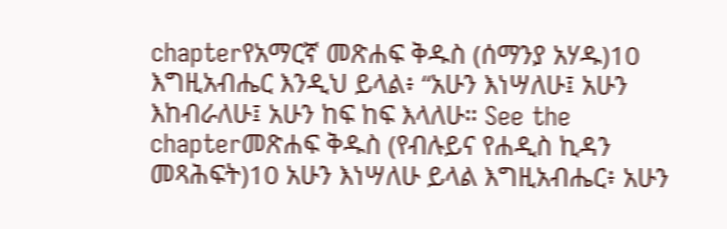chapterየአማርኛ መጽሐፍ ቅዱስ (ሰማንያ አሃዱ)10 እግዚአብሔር እንዲህ ይላል፥ “አሁን እነሣለሁ፤ አሁን እከብራለሁ፤ አሁን ከፍ ከፍ እላለሁ። See the chapterመጽሐፍ ቅዱስ (የብሉይና የሐዲስ ኪዳን መጻሕፍት)10 አሁን እነሣለሁ ይላል እግዚአብሔር፥ አሁን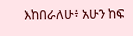እከበራለሁ፥ አሁን ከፍ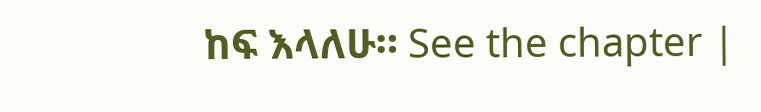ከፍ እላለሁ። See the chapter |